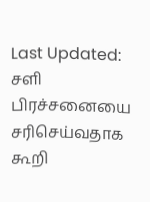Last Updated:
சளி பிரச்சனையை சரிசெய்வதாக கூறி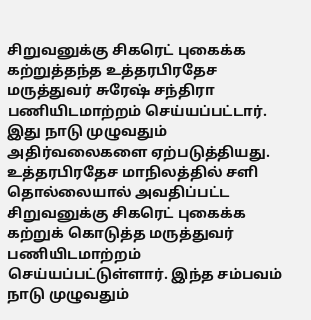சிறுவனுக்கு சிகரெட் புகைக்க கற்றுத்தந்த உத்தரபிரதேச மருத்துவர் சுரேஷ் சந்திரா பணியிடமாற்றம் செய்யப்பட்டார். இது நாடு முழுவதும் அதிர்வலைகளை ஏற்படுத்தியது.
உத்தரபிரதேச மாநிலத்தில் சளி தொல்லையால் அவதிப்பட்ட சிறுவனுக்கு சிகரெட் புகைக்க கற்றுக் கொடுத்த மருத்துவர் பணியிடமாற்றம் செய்யப்பட்டுள்ளார். இந்த சம்பவம் நாடு முழுவதும்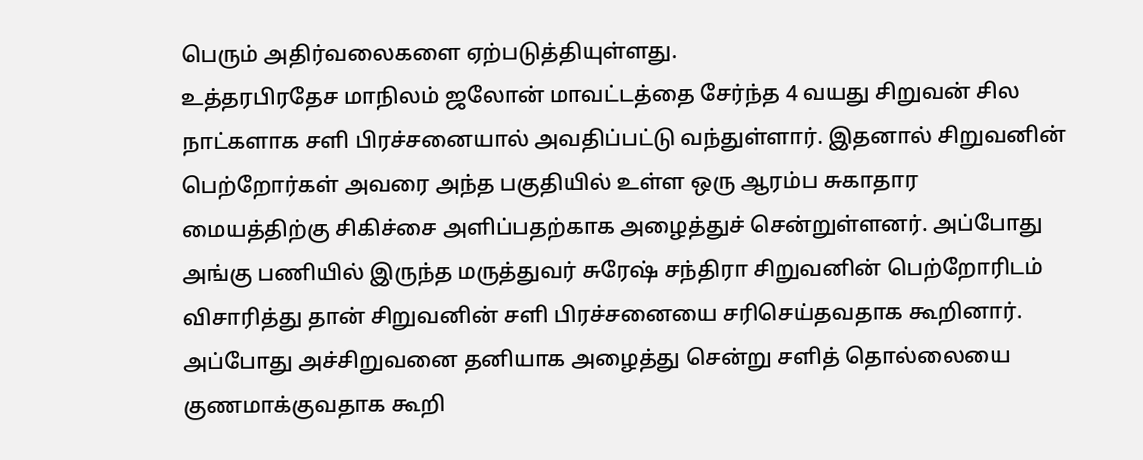பெரும் அதிர்வலைகளை ஏற்படுத்தியுள்ளது.
உத்தரபிரதேச மாநிலம் ஜலோன் மாவட்டத்தை சேர்ந்த 4 வயது சிறுவன் சில நாட்களாக சளி பிரச்சனையால் அவதிப்பட்டு வந்துள்ளார். இதனால் சிறுவனின் பெற்றோர்கள் அவரை அந்த பகுதியில் உள்ள ஒரு ஆரம்ப சுகாதார மையத்திற்கு சிகிச்சை அளிப்பதற்காக அழைத்துச் சென்றுள்ளனர். அப்போது அங்கு பணியில் இருந்த மருத்துவர் சுரேஷ் சந்திரா சிறுவனின் பெற்றோரிடம் விசாரித்து தான் சிறுவனின் சளி பிரச்சனையை சரிசெய்தவதாக கூறினார்.
அப்போது அச்சிறுவனை தனியாக அழைத்து சென்று சளித் தொல்லையை குணமாக்குவதாக கூறி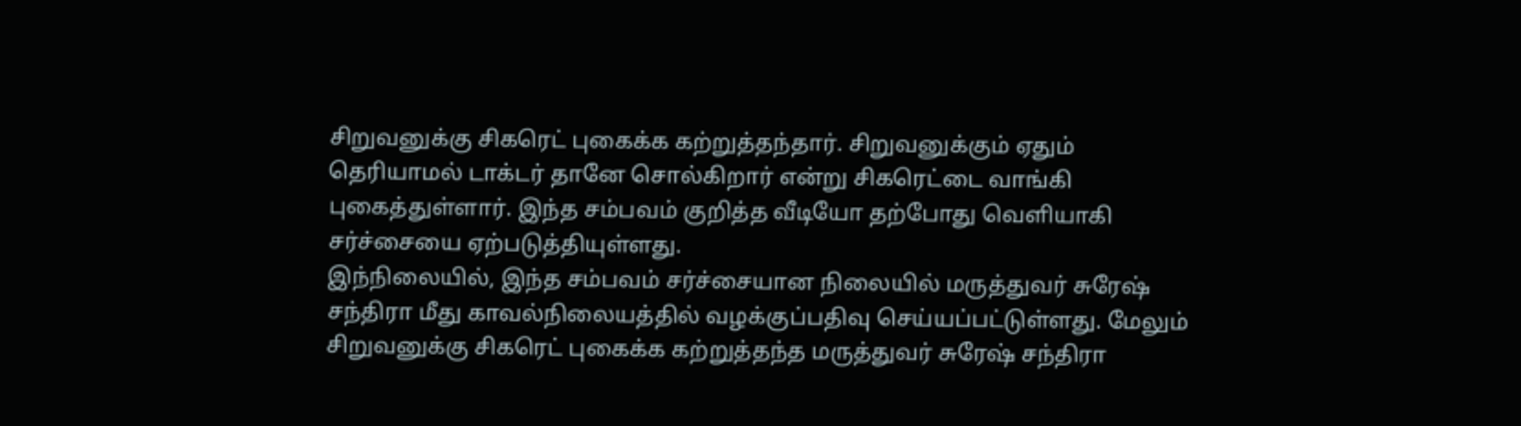சிறுவனுக்கு சிகரெட் புகைக்க கற்றுத்தந்தார். சிறுவனுக்கும் ஏதும் தெரியாமல் டாக்டர் தானே சொல்கிறார் என்று சிகரெட்டை வாங்கி புகைத்துள்ளார். இந்த சம்பவம் குறித்த வீடியோ தற்போது வெளியாகி சர்ச்சையை ஏற்படுத்தியுள்ளது.
இந்நிலையில், இந்த சம்பவம் சர்ச்சையான நிலையில் மருத்துவர் சுரேஷ் சந்திரா மீது காவல்நிலையத்தில் வழக்குப்பதிவு செய்யப்பட்டுள்ளது. மேலும் சிறுவனுக்கு சிகரெட் புகைக்க கற்றுத்தந்த மருத்துவர் சுரேஷ் சந்திரா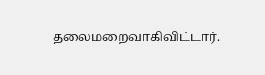தலைமறைவாகிவிட்டார்.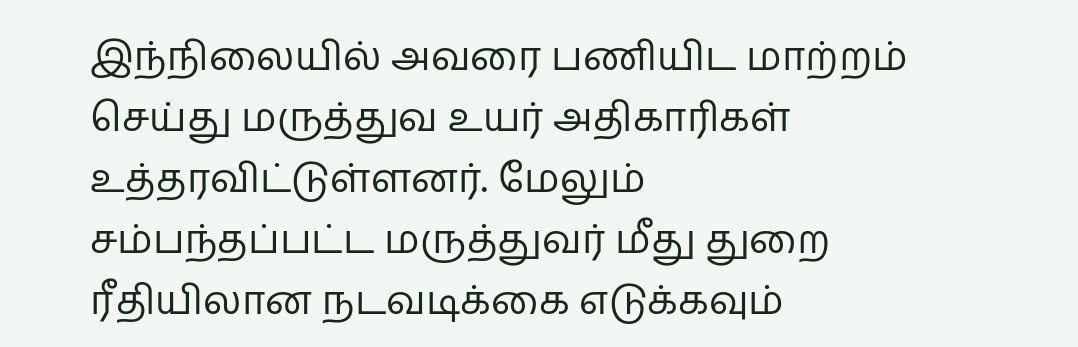இந்நிலையில் அவரை பணியிட மாற்றம் செய்து மருத்துவ உயர் அதிகாரிகள் உத்தரவிட்டுள்ளனர். மேலும் சம்பந்தப்பட்ட மருத்துவர் மீது துறை ரீதியிலான நடவடிக்கை எடுக்கவும்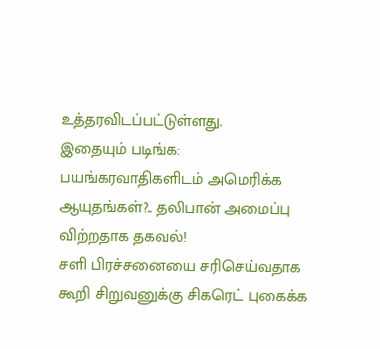உத்தரவிடப்பட்டுள்ளது.
இதையும் படிங்க: பயங்கரவாதிகளிடம் அமெரிக்க ஆயுதங்கள்?.. தலிபான் அமைப்பு விற்றதாக தகவல்!
சளி பிரச்சனையை சரிசெய்வதாக கூறி சிறுவனுக்கு சிகரெட் புகைக்க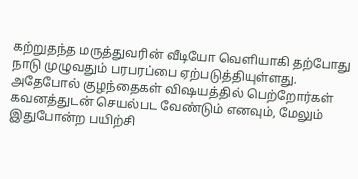கற்றுதந்த மருத்துவரின் வீடியோ வெளியாகி தற்போது நாடு முழுவதும் பரபரப்பை ஏற்படுத்தியுள்ளது. அதேபோல் குழந்தைகள் விஷயத்தில் பெற்றோர்கள் கவனத்துடன் செயல்பட வேண்டும் எனவும், மேலும் இதுபோன்ற பயிற்சி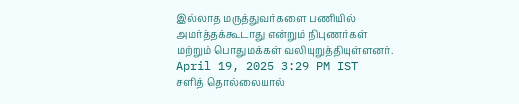இல்லாத மருத்துவர்களை பணியில் அமர்த்தக்கூடாது என்றும் நிபுணர்கள் மற்றும் பொதுமக்கள் வலியுறுத்தியுள்ளனர்.
April 19, 2025 3:29 PM IST
சளித் தொல்லையால்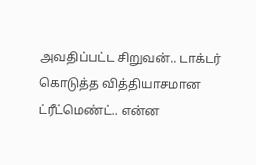அவதிப்பட்ட சிறுவன்.. டாக்டர் கொடுத்த வித்தியாசமான ட்ரீட்மெண்ட்.. என்ன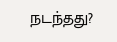நடந்தது?